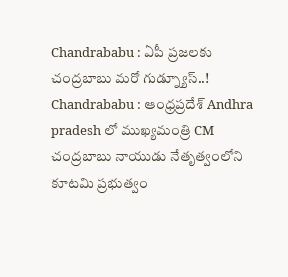Chandrababu : ఏపీ ప్రజలకు చంద్రబాబు మరో గుడ్న్యూస్..!
Chandrababu : ఆంధ్రప్రదేశ్ Andhra pradesh లో ముఖ్యమంత్రి CM చంద్రబాబు నాయుడు నేతృత్వంలోని కూటమి ప్రభుత్వం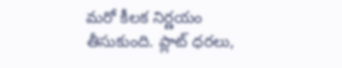మరో కీలక నిర్ణయం తీసుకుంది. ప్లాట్ ధరలు,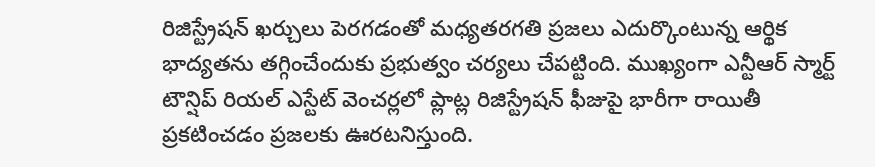రిజిస్ట్రేషన్ ఖర్చులు పెరగడంతో మధ్యతరగతి ప్రజలు ఎదుర్కొంటున్న ఆర్థిక భాద్యతను తగ్గించేందుకు ప్రభుత్వం చర్యలు చేపట్టింది. ముఖ్యంగా ఎన్టీఆర్ స్మార్ట్ టౌన్షిప్ రియల్ ఎస్టేట్ వెంచర్లలో ప్లాట్ల రిజిస్ట్రేషన్ ఫీజుపై భారీగా రాయితీ ప్రకటించడం ప్రజలకు ఊరటనిస్తుంది.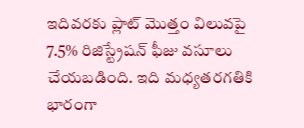ఇదివరకు ప్లాట్ మొత్తం విలువపై 7.5% రిజిస్ట్రేషన్ ఫీజు వసూలు చేయబడింది. ఇది మధ్యతరగతికి భారంగా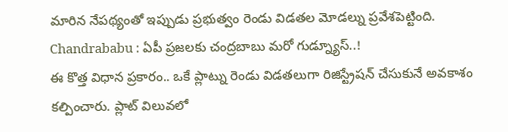మారిన నేపథ్యంతో ఇప్పుడు ప్రభుత్వం రెండు విడతల మోడల్ను ప్రవేశపెట్టింది.
Chandrababu : ఏపీ ప్రజలకు చంద్రబాబు మరో గుడ్న్యూస్..!
ఈ కొత్త విధాన ప్రకారం.. ఒకే ప్లాట్ను రెండు విడతలుగా రిజిస్ట్రేషన్ చేసుకునే అవకాశం కల్పించారు. ప్లాట్ విలువలో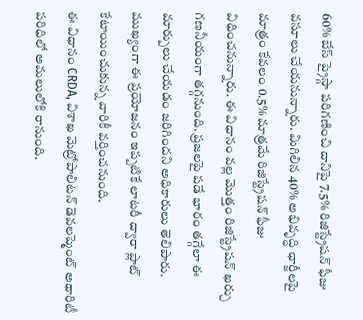60% బేస్ ప్రైస్గా పరిగణించి దానిపై 7.5% రిజిస్ట్రేషన్ ఫీజు వసూలు చేయనున్నారు. మిగిలిన 40% అభివృద్ధి ఛార్జీలపై మాత్రం కేవలం 0.5% మాత్రమే రిజిస్ట్రేషన్ ఫీజు విధించనున్నారు. ఈ విధానం వల్ల మొత్తం రిజిస్ట్రేషన్ ఖర్చు గణనీయంగా తగ్గనుంది. ప్రజలపై పడే భారం తగ్గేలా ఈ మార్పులు చేయడం జరిగిందని అధికారులు తెలిపారు. ముఖ్యంగా ఈ ప్రయోజనం ఇప్పటికే లాటరీ ద్వారా ప్లాట్ కేటాయించుకున్న వారికీ వర్తించనుంది.
ఈ విధానం CRDA, విశాఖ మెట్రోపాలిటన్ డెవలప్మెంట్ అథారిటీ పరిధిలో అమలులోకి రానుంది.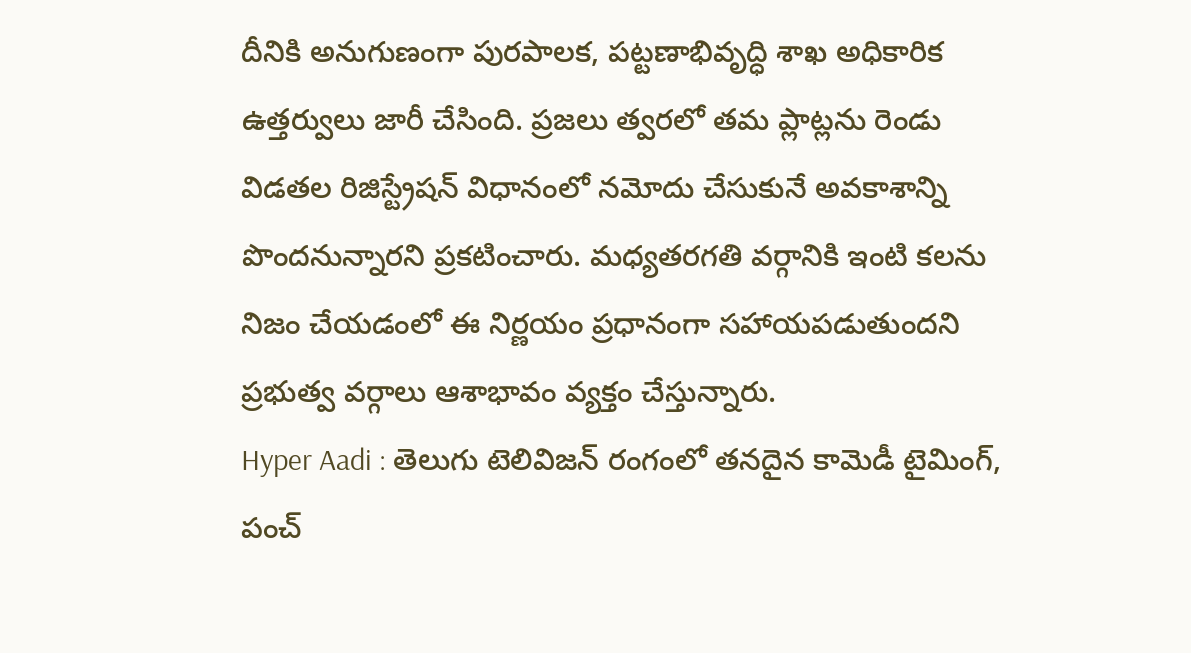దీనికి అనుగుణంగా పురపాలక, పట్టణాభివృద్ధి శాఖ అధికారిక ఉత్తర్వులు జారీ చేసింది. ప్రజలు త్వరలో తమ ప్లాట్లను రెండు విడతల రిజిస్ట్రేషన్ విధానంలో నమోదు చేసుకునే అవకాశాన్ని పొందనున్నారని ప్రకటించారు. మధ్యతరగతి వర్గానికి ఇంటి కలను నిజం చేయడంలో ఈ నిర్ణయం ప్రధానంగా సహాయపడుతుందని ప్రభుత్వ వర్గాలు ఆశాభావం వ్యక్తం చేస్తున్నారు.
Hyper Aadi : తెలుగు టెలివిజన్ రంగంలో తనదైన కామెడీ టైమింగ్, పంచ్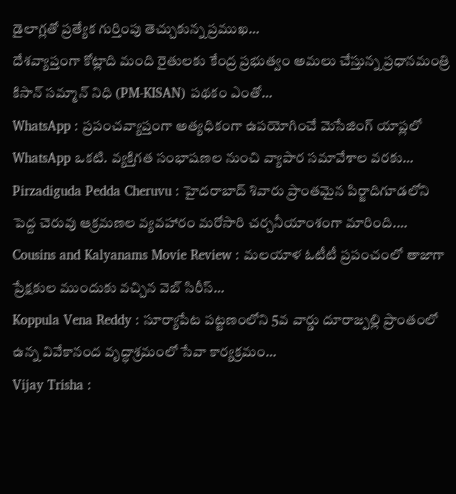డైలాగ్లతో ప్రత్యేక గుర్తింపు తెచ్చుకున్న ప్రముఖ…
దేశవ్యాప్తంగా కోట్లాది మంది రైతులకు కేంద్ర ప్రభుత్వం అమలు చేస్తున్న ప్రధానమంత్రి కిసాన్ సమ్మాన్ నిధి (PM-KISAN) పథకం ఎంతో…
WhatsApp : ప్రపంచవ్యాప్తంగా అత్యధికంగా ఉపయోగించే మెసేజింగ్ యాప్లలో WhatsApp ఒకటి. వ్యక్తిగత సంభాషణల నుంచి వ్యాపార సమావేశాల వరకు…
Pirzadiguda Pedda Cheruvu : హైదరాబాద్ శివారు ప్రాంతమైన పిర్జాదిగూడలోని పెద్ద చెరువు ఆక్రమణల వ్యవహారం మరోసారి చర్చనీయాంశంగా మారింది.…
Cousins and Kalyanams Movie Review : మలయాళ ఓటీటీ ప్రపంచంలో తాజాగా ప్రేక్షకుల ముందుకు వచ్చిన వెబ్ సిరీస్…
Koppula Vena Reddy : సూర్యాపేట పట్టణంలోని 5వ వార్డు దూరాజ్పల్లి ప్రాంతంలో ఉన్న వివేకానంద వృద్ధాశ్రమంలో సేవా కార్యక్రమం…
Vijay Trisha :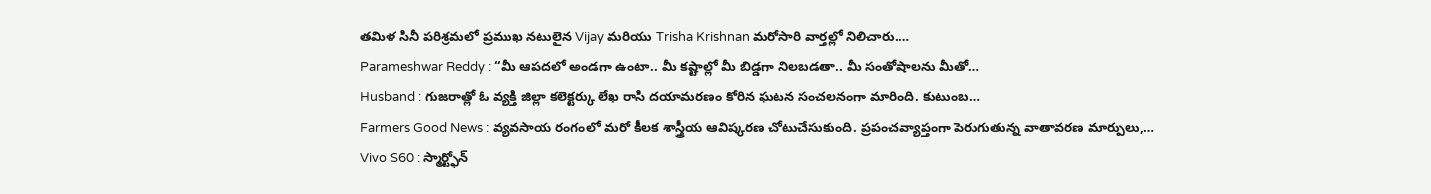తమిళ సినీ పరిశ్రమలో ప్రముఖ నటులైన Vijay మరియు Trisha Krishnan మరోసారి వార్తల్లో నిలిచారు.…
Parameshwar Reddy : “మీ ఆపదలో అండగా ఉంటా.. మీ కష్టాల్లో మీ బిడ్డగా నిలబడతా.. మీ సంతోషాలను మీతో…
Husband : గుజరాత్లో ఓ వ్యక్తి జిల్లా కలెక్టర్కు లేఖ రాసి దయామరణం కోరిన ఘటన సంచలనంగా మారింది. కుటుంబ…
Farmers Good News : వ్యవసాయ రంగంలో మరో కీలక శాస్త్రీయ ఆవిష్కరణ చోటుచేసుకుంది. ప్రపంచవ్యాప్తంగా పెరుగుతున్న వాతావరణ మార్పులు,…
Vivo S60 : స్మార్ట్ఫోన్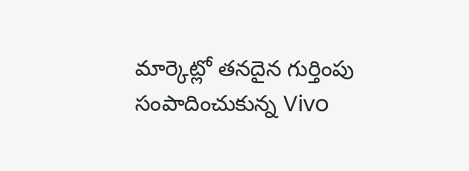మార్కెట్లో తనదైన గుర్తింపు సంపాదించుకున్న Vivo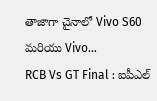తాజాగా చైనాలో Vivo S60 మరియు Vivo…
RCB Vs GT Final : ఐపీఎల్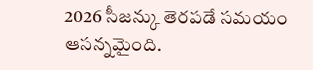2026 సీజన్కు తెరపడే సమయం ఆసన్నమైంది.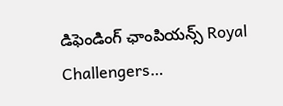డిఫెండింగ్ ఛాంపియన్స్ Royal Challengers…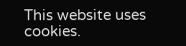This website uses cookies.